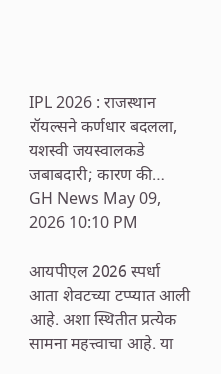IPL 2026 : राजस्थान रॉयल्सने कर्णधार बदलला, यशस्वी जयस्वालकडे जबाबदारी; कारण की…
GH News May 09, 2026 10:10 PM

आयपीएल 2026 स्पर्धा आता शेवटच्या टप्प्यात आली आहे. अशा स्थितीत प्रत्येक सामना महत्त्वाचा आहे. या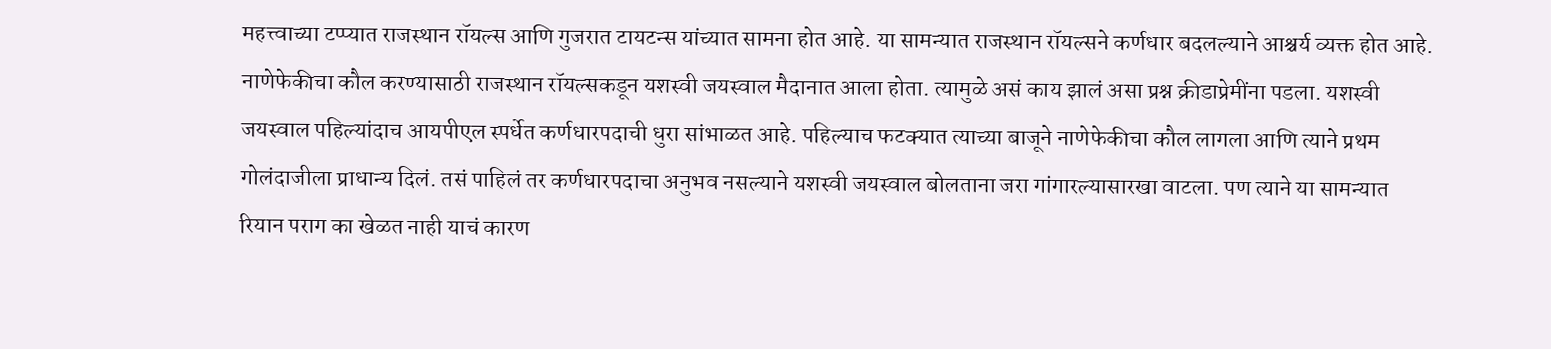महत्त्वाच्या टप्प्यात राजस्थान रॉयल्स आणि गुजरात टायटन्स यांच्यात सामना होत आहे. या सामन्यात राजस्थान रॉयल्सने कर्णधार बदलल्याने आश्चर्य व्यक्त होत आहे. नाणेफेकीचा कौल करण्यासाठी राजस्थान रॉयल्सकडून यशस्वी जयस्वाल मैदानात आला होता. त्यामुळे असं काय झालं असा प्रश्न क्रीडाप्रेमींना पडला. यशस्वी जयस्वाल पहिल्यांदाच आयपीएल स्पर्धेत कर्णधारपदाची धुरा सांभाळत आहे. पहिल्याच फटक्यात त्याच्या बाजूने नाणेफेकीचा कौल लागला आणि त्याने प्रथम गोलंदाजीला प्राधान्य दिलं. तसं पाहिलं तर कर्णधारपदाचा अनुभव नसल्याने यशस्वी जयस्वाल बोलताना जरा गांगारल्यासारखा वाटला. पण त्याने या सामन्यात रियान पराग का खेळत नाही याचं कारण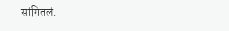सांगितलं.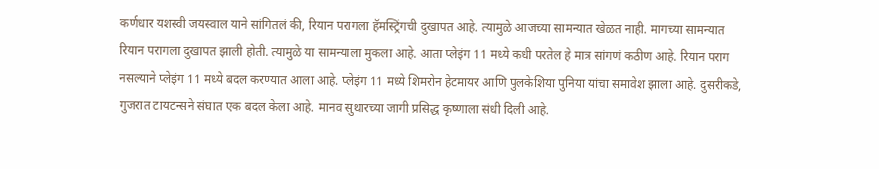कर्णधार यशस्वी जयस्वाल याने सांगितलं की, रियान परागला हॅमस्ट्रिंगची दुखापत आहे. त्यामुळे आजच्या सामन्यात खेळत नाही. मागच्या सामन्यात रियान परागला दुखापत झाली होती. त्यामुळे या सामन्याला मुकला आहे. आता प्लेइंग 11 मध्ये कधी परतेल हे मात्र सांगणं कठीण आहे. रियान पराग नसल्याने प्लेइंग 11 मध्ये बदल करण्यात आला आहे. प्लेइंग 11 मध्ये शिमरोन हेटमायर आणि पुलकेशिया पुनिया यांचा समावेश झाला आहे. दुसरीकडे, गुजरात टायटन्सने संघात एक बदल केला आहे. मानव सुथारच्या जागी प्रसिद्ध कृष्णाला संधी दिली आहे.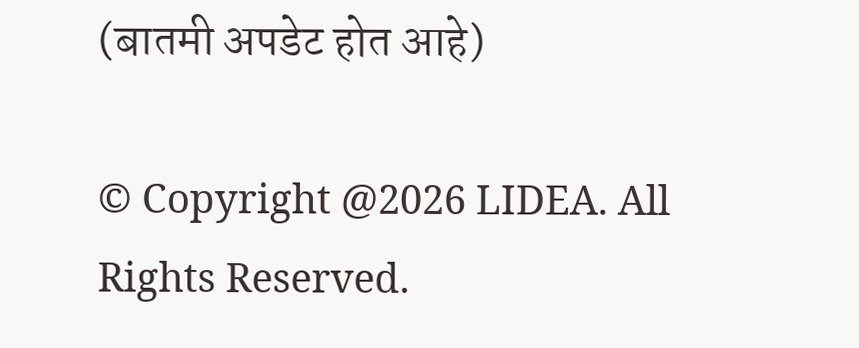(बातमी अपडेट होत आहे)

© Copyright @2026 LIDEA. All Rights Reserved.